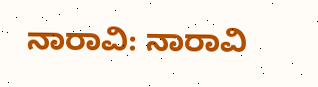ನಾರಾವಿ: ನಾರಾವಿ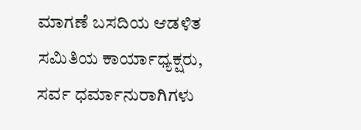ಮಾಗಣೆ ಬಸದಿಯ ಆಡಳಿತ ಸಮಿತಿಯ ಕಾರ್ಯಾಧ್ಯಕ್ಷರು, ಸರ್ವ ಧರ್ಮಾನುರಾಗಿಗಳು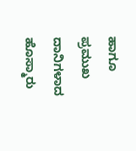ಹಾಗೂ ಪ್ರಮುಖ ದಾನಿಗಳಾದ ಹೊಸ್ಮಾರು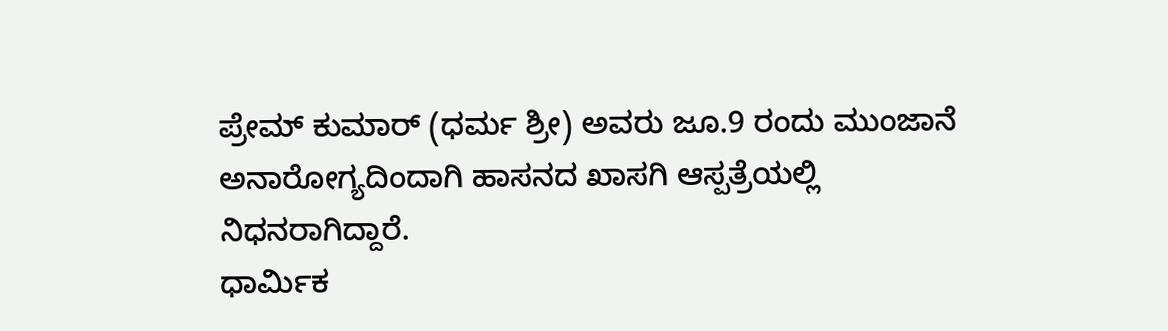ಪ್ರೇಮ್ ಕುಮಾರ್ (ಧರ್ಮ ಶ್ರೀ) ಅವರು ಜೂ.9 ರಂದು ಮುಂಜಾನೆ ಅನಾರೋಗ್ಯದಿಂದಾಗಿ ಹಾಸನದ ಖಾಸಗಿ ಆಸ್ಪತ್ರೆಯಲ್ಲಿ ನಿಧನರಾಗಿದ್ದಾರೆ.
ಧಾರ್ಮಿಕ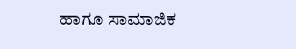ಹಾಗೂ ಸಾಮಾಜಿಕ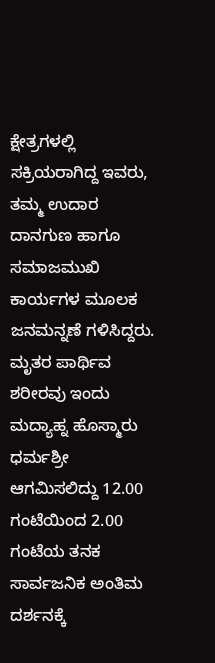ಕ್ಷೇತ್ರಗಳಲ್ಲಿ ಸಕ್ರಿಯರಾಗಿದ್ದ ಇವರು, ತಮ್ಮ ಉದಾರ ದಾನಗುಣ ಹಾಗೂ ಸಮಾಜಮುಖಿ ಕಾರ್ಯಗಳ ಮೂಲಕ ಜನಮನ್ನಣೆ ಗಳಿಸಿದ್ದರು.
ಮೃತರ ಪಾರ್ಥಿವ ಶರೀರವು ಇಂದು ಮದ್ಯಾಹ್ನ ಹೊಸ್ಮಾರು ಧರ್ಮಶ್ರೀ ಆಗಮಿಸಲಿದ್ದು 12.00 ಗಂಟೆಯಿಂದ 2.00 ಗಂಟೆಯ ತನಕ ಸಾರ್ವಜನಿಕ ಅಂತಿಮ ದರ್ಶನಕ್ಕೆ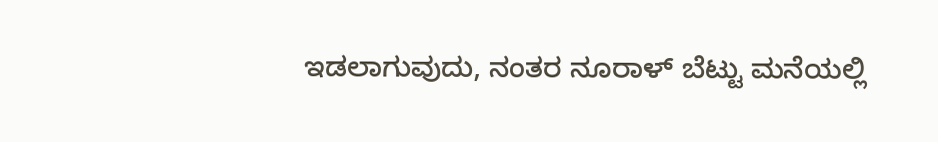ಇಡಲಾಗುವುದು, ನಂತರ ನೂರಾಳ್ ಬೆಟ್ಟು ಮನೆಯಲ್ಲಿ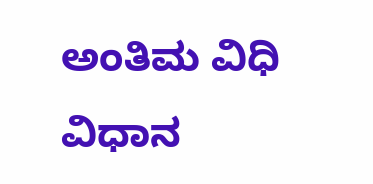ಅಂತಿಮ ವಿಧಿ ವಿಧಾನ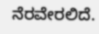ನೆರವೇರಲಿದೆ.